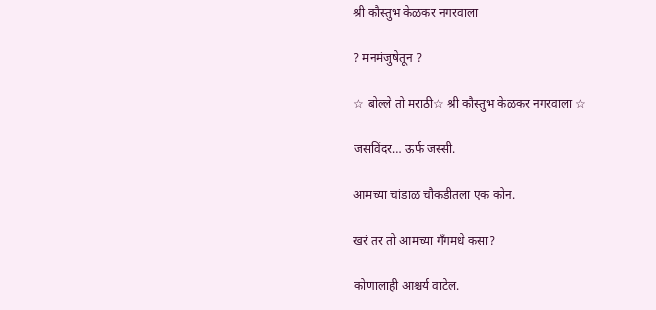श्री कौस्तुभ केळकर नगरवाला

? मनमंजुषेतून ?

☆ बोल्ले तो मराठी☆ श्री कौस्तुभ केळकर नगरवाला ☆

जसविंदर… ऊर्फ जस्सी.

आमच्या चांडाळ चौकडीतला एक कोन.

खरं तर तो आमच्या गँगमधे कसा?

कोणालाही आश्चर्य वाटेल.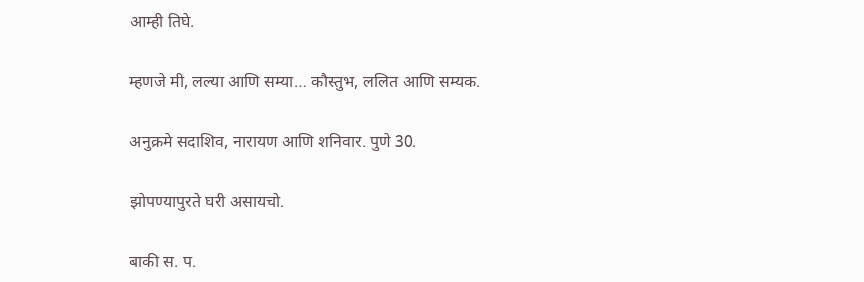आम्ही तिघे.

म्हणजे मी, लल्या आणि सम्या… कौस्तुभ, ललित आणि सम्यक.

अनुक्रमे सदाशिव, नारायण आणि शनिवार. पुणे 30.

झोपण्यापुरते घरी असायचो.

बाकी स. प.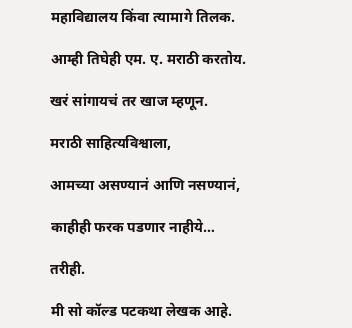महाविद्यालय किंवा त्यामागे तिलक.

आम्ही तिघेही एम. ए. मराठी करतोय.

खरं सांगायचं तर खाज म्हणून.

मराठी साहित्यविश्वाला,

आमच्या असण्यानं आणि नसण्यानं,

काहीही फरक पडणार नाहीये…

तरीही.

मी सो कॉल्ड पटकथा लेखक आहे.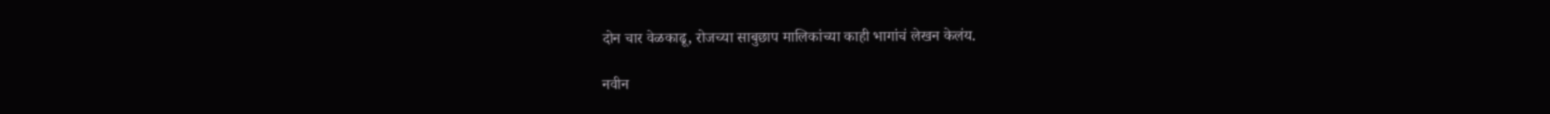दोन चार वेळकाढू, रोजच्या साबुछाप मालिकांच्या काही भागांचं लेखन केलंय.

नवीन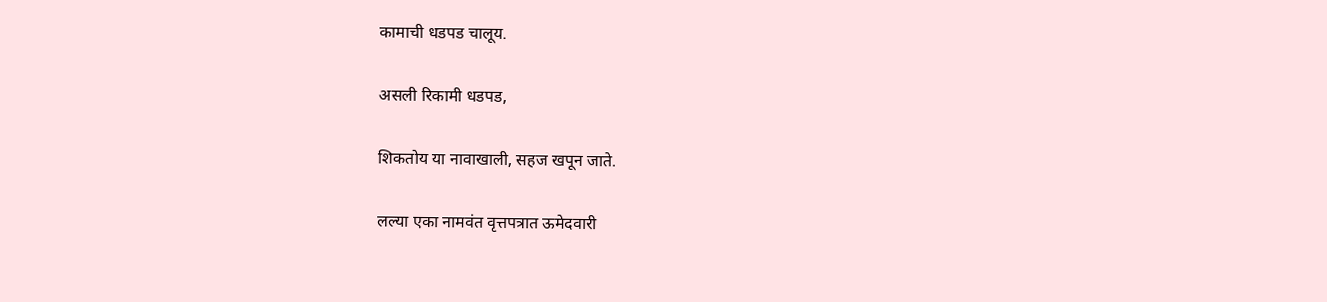कामाची धडपड चालूय.

असली रिकामी धडपड,

शिकतोय या नावाखाली, सहज खपून जाते.

लल्या एका नामवंत वृत्तपत्रात ऊमेदवारी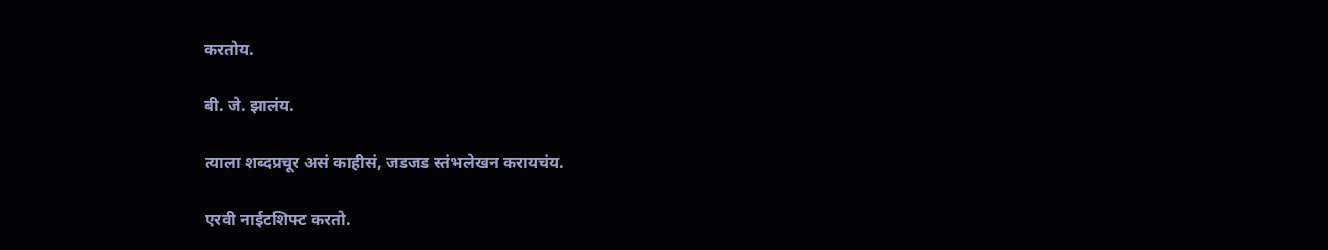करतोय.

बी. जे. झालंय.

त्याला शब्दप्रचूर असं काहीसं, जडजड स्तंभलेखन करायचंय.

एरवी नाईटशिफ्ट करतो.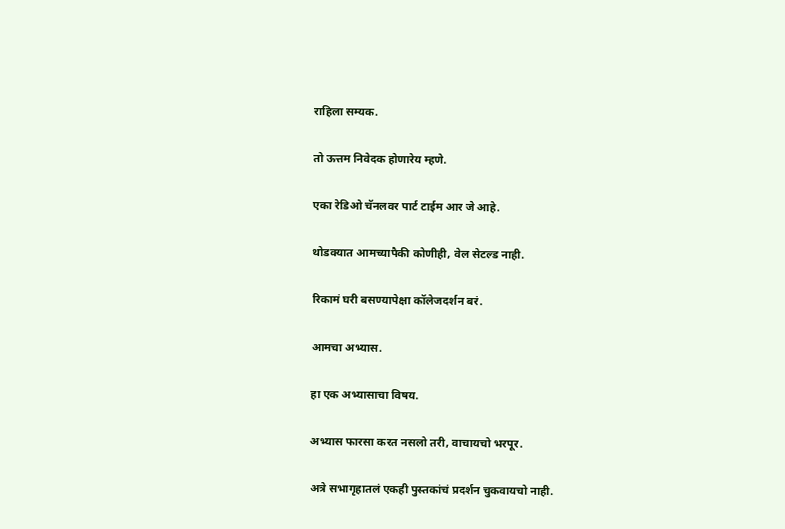राहिला सम्यक.

तो ऊत्तम निवेदक होणारेय म्हणे.

एका रेडिओ चॅनलवर पार्ट टाईम आर जे आहे.

थोडक्यात आमच्यापैकी कोणीही, वेल सेटल्ड नाही.

रिकामं घरी बसण्यापेक्षा कॉलेजदर्शन बरं.

आमचा अभ्यास.

हा एक अभ्यासाचा विषय.

अभ्यास फारसा करत नसलो तरी, वाचायचो भरपूर.

अत्रे सभागृहातलं एकही पुस्तकांचं प्रदर्शन चुकवायचो नाही.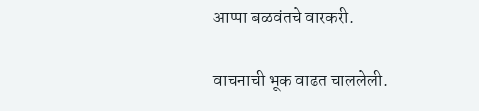आप्पा बळवंतचे वारकरी.

वाचनाची भूक वाढत चाललेली.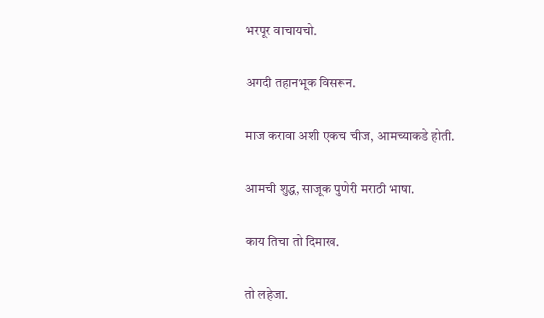भरपूर वाचायचो.

अगदी तहानभूक विसरून.

माज करावा अशी एकच चीज, आमच्याकडे होती.

आमची शुद्ध, साजूक पुणेरी मराठी भाषा.

काय तिचा तो दिमाख.

तो लहेजा.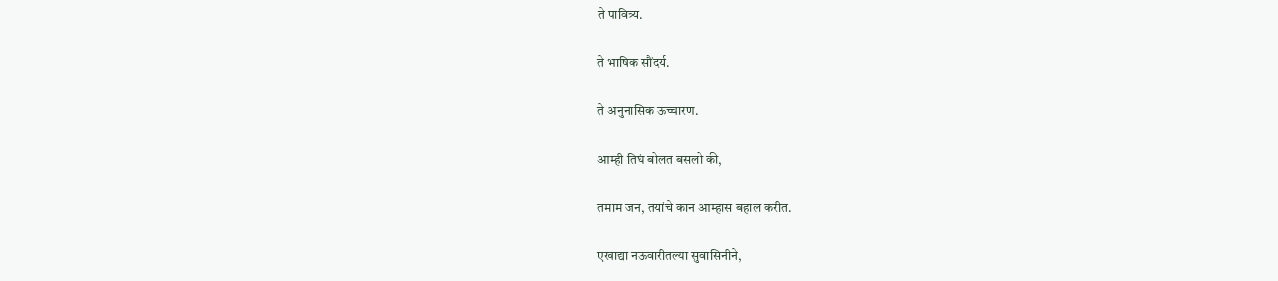ते पावित्र्य.

ते भाषिक सौंदर्य.

ते अनुनासिक ऊच्चारण.

आम्ही तिघं बोलत बसलो की,

तमाम जन, तयांचे कान आम्हास बहाल करीत.

एखाद्या नऊवारीतल्या सुवासिनीने,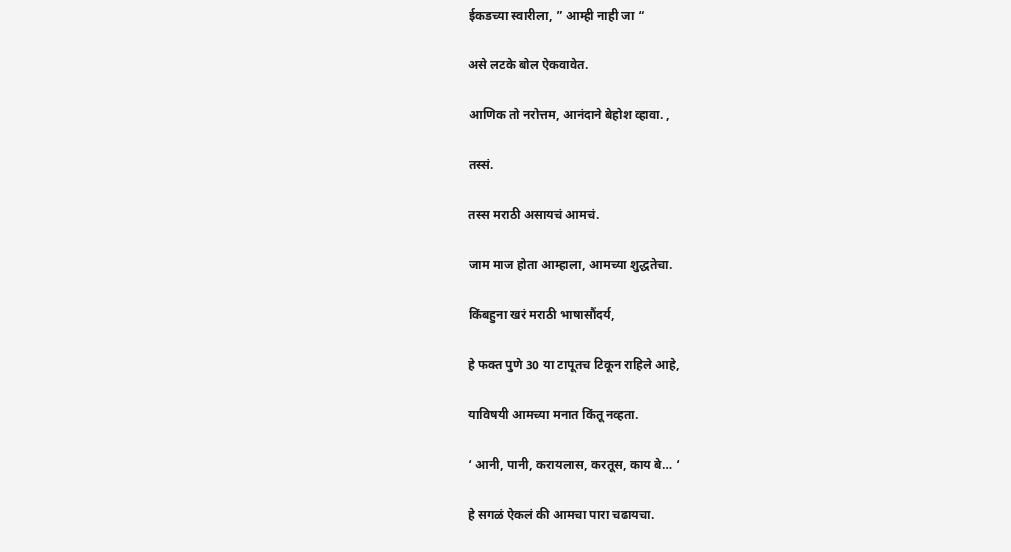ईकडच्या स्वारीला, ” आम्ही नाही जा “

असे लटके बोल ऐकवावेत.

आणिक तो नरोत्तम, आनंदाने बेहोश व्हावा. ,

तस्सं.

तस्स मराठी असायचं आमचं.

जाम माज होता आम्हाला, आमच्या शुद्धतेचा.

किंबहुना खरं मराठी भाषासौंदर्य,

हे फक्त पुणे 30 या टापूतच टिकून राहिले आहे,

याविषयी आमच्या मनात किंतू नव्हता.

‘ आनी, पानी, करायलास, करतूस, काय बे… ‘

हे सगळं ऐकलं की आमचा पारा चढायचा.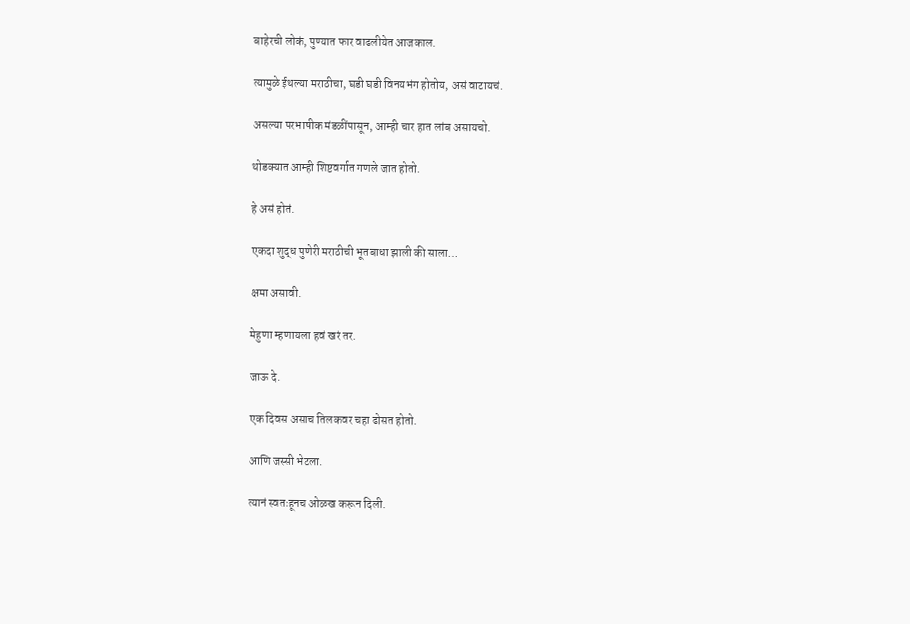बाहेरची लोकं, पुण्यात फार वाढलीयेत आजकाल.

त्यामुळे ईथल्या मराठीचा, घडी घडी विनयभंग होतोय, असं वाटायचं.

असल्या परभाषीक मंडळींपासून, आम्ही चार हात लांब असायचो.

थोडक्यात आम्ही शिष्टवर्गात गणले जात होतो.

हे असं होतं.

एकदा शुद्ध पुणेरी मराठीची भूतबाधा झाली की साला…

क्षमा असावी.

मेहुणा म्हणायला हवं खरं तर.

जाऊ दे.

एक दिवस असाच तिलकवर चहा ढोसत होतो.

आणि जस्सी भेटला.

त्यानं स्वतःहूनच ओळख करून दिली.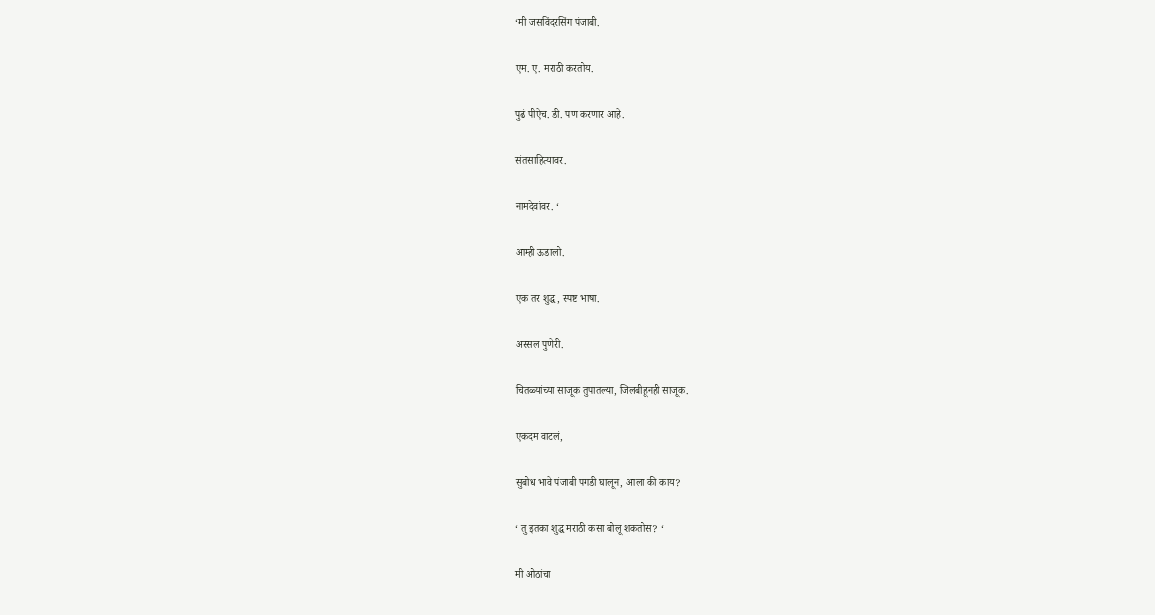‘मी जसविंदरसिंग पंजाबी.

एम. ए. मराठी करतोय.

पुढं पीऐच. डी. पण करणार आहे.

संतसाहित्यावर.

नामदेवांवर. ‘

आम्ही ऊडालो.

एक तर शुद्ध, स्पष्ट भाषा.

अस्सल पुणेरी.

चितळ्यांच्या साजूक तुपातल्या, जिलबीहूनही साजूक.

एकदम वाटलं,

सुबोध भावे पंजाबी पगडी घालून, आला की काय?

‘ तु इतका शुद्ध मराठी कसा बोलू शकतोस? ‘

मी ओठांचा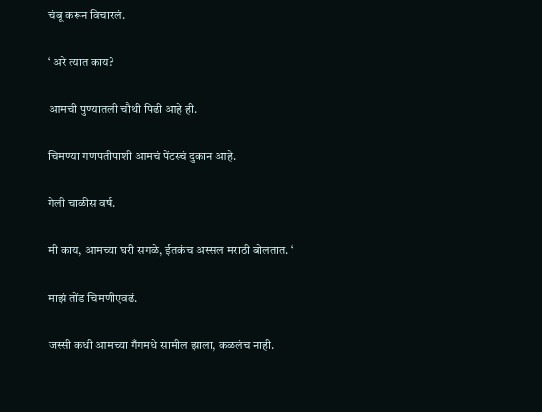चंबू करून विचारलं.

‘ अरे त्यात काय?

आमची पुण्यातली चौथी पिढी आहे ही.

चिमण्या गणपतीपाशी आमचं पेंटस्चं दुकान आहे.

गेली चाळीस वर्ष.

मी काय, आमच्या घरी सगळे, ईतकंच अस्सल मराठी बोलतात. ‘

माझं तोंड चिमणीएवढं.

जस्सी कधी आमच्या गँगमधे सामील झाला, कळलंच नाही.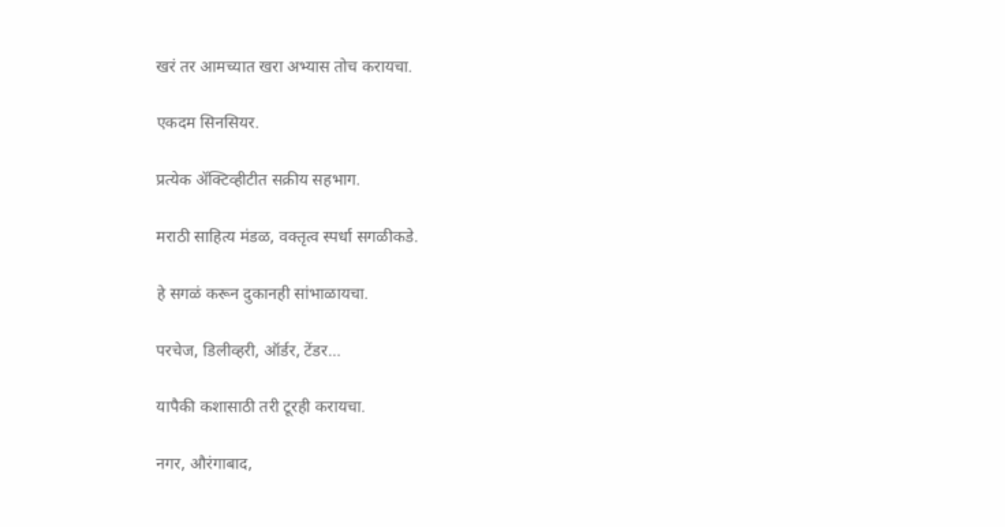खरं तर आमच्यात खरा अभ्यास तोच करायचा.

एकदम सिनसियर.

प्रत्येक ॲक्टिव्हीटीत सक्रीय सहभाग.

मराठी साहित्य मंडळ, वक्तृत्व स्पर्धा सगळीकडे.

हे सगळं करून दुकानही सांभाळायचा.

परचेज, डिलीव्हरी, ऑर्डर, टेंडर…

यापैकी कशासाठी तरी टूरही करायचा.

नगर, औरंगाबाद,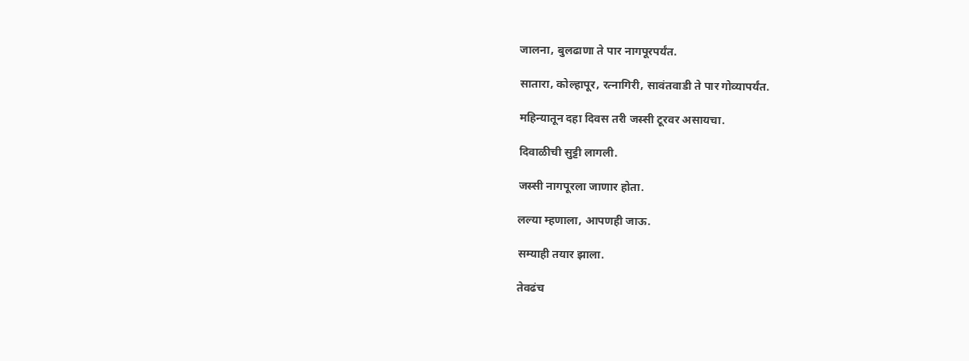जालना, बुलढाणा ते पार नागपूरपर्यंत.

सातारा, कोल्हापूर, रत्नागिरी, सावंतवाडी ते पार गोव्यापर्यंत.

महिन्यातून दहा दिवस तरी जस्सी टूरवर असायचा.

दिवाळीची सुट्टी लागली.

जस्सी नागपूरला जाणार होता.

लल्या म्हणाला, आपणही जाऊ.

सम्याही तयार झाला.

तेवढंच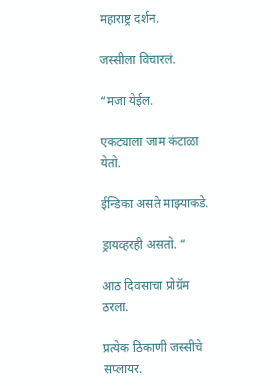महाराष्ट्र दर्शन.

जस्सीला विचारलं.

“मजा येईल.

एकट्याला जाम कंटाळा येतो.

ईन्डिका असते माझ्याकडे.

ड्रायव्हरही असतो. “

आठ दिवसाचा प्रोग्रॅम ठरला.

प्रत्येक ठिकाणी जस्सीचे सप्लायर.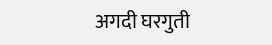अगदी घरगुती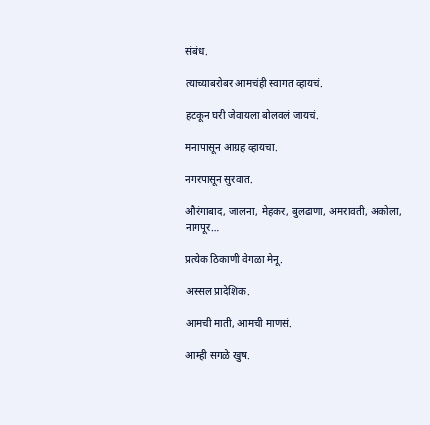संबंध.

त्याच्याबरोबर आमचंही स्वागत व्हायचं.

हटकून घरी जेवायला बोलवलं जायचं.

मनापासून आग्रह व्हायचा.

नगरपासून सुरवात.

औरंगाबाद, जालना, मेहकर, बुलढाणा, अमरावती, अकोला, नागपूर…

प्रत्येक ठिकाणी वेगळा मेनू.

अस्सल प्रादेशिक.

आमची माती, आमची माणसं.

आम्ही सगळे खुष.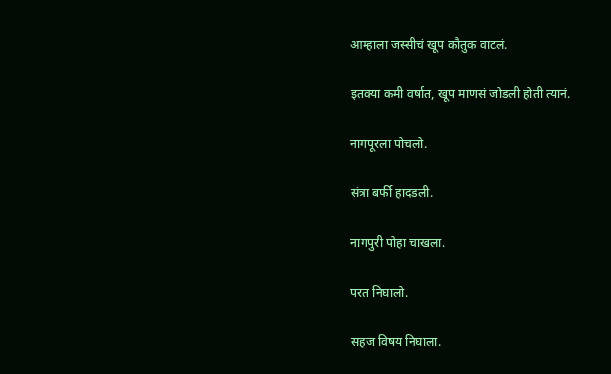आम्हाला जस्सीचं खूप कौतुक वाटलं.

इतक्या कमी वर्षात, खूप माणसं जोडली होती त्यानं.

नागपूरला पोचलो.

संत्रा बर्फी हादडली.

नागपुरी पोहा चाखला.

परत निघालो.

सहज विषय निघाला.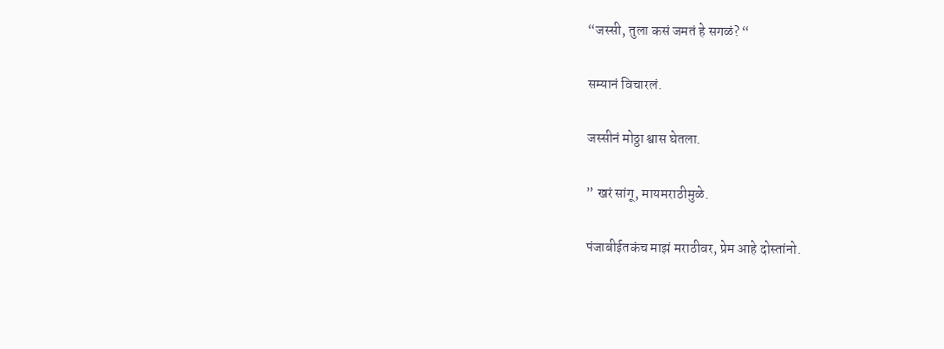“जस्सी, तुला कसं जमतं हे सगळं? “

सम्यानं विचारलं.

जस्सीनं मोठ्ठा श्वास घेतला.

” खरं सांगू, मायमराठीमुळे.

पंजाबीईतकंच माझं मराठीवर, प्रेम आहे दोस्तांनो.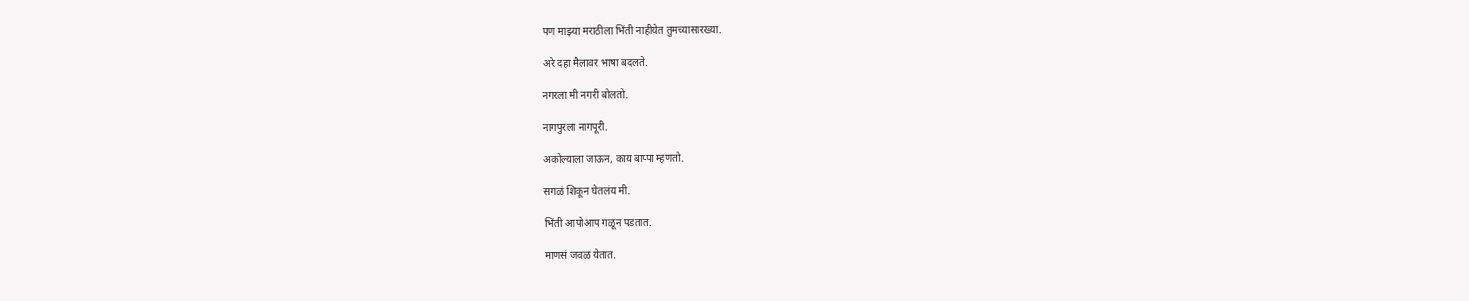पण माझ्या मराठीला भिंती नाहीयेत तुमच्यासारख्या.

अरे दहा मैलावर भाषा बदलते.

नगरला मी नगरी बोलतो.

नागपुरला नागपूरी.

अकोल्याला जाऊन, काय बाप्पा म्हणतो.

सगळं शिकून घेतलंय मी.

भिंती आपोआप गळून पडतात.

माणसं जवळ येतात.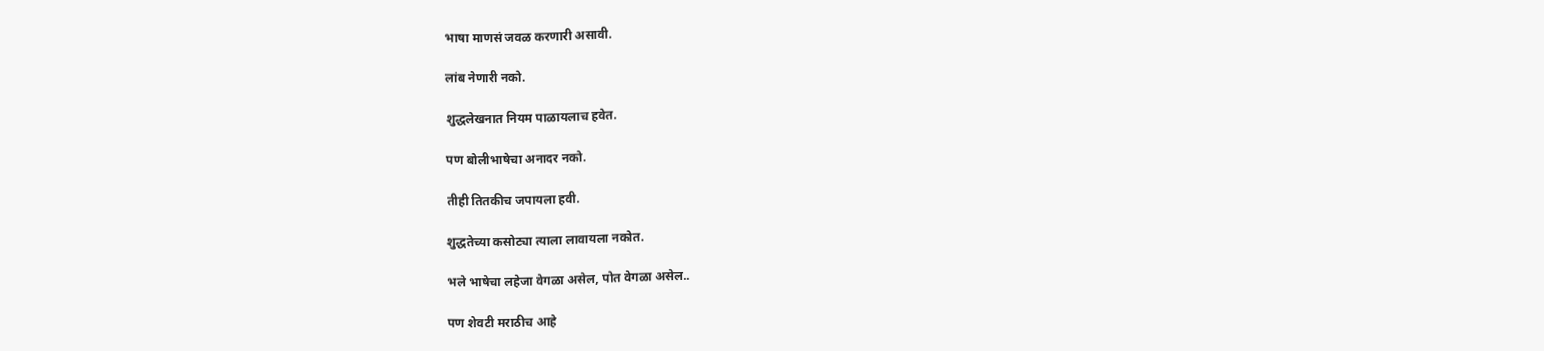भाषा माणसं जवळ करणारी असावी.

लांब नेणारी नको.

शुद्धलेखनात नियम पाळायलाच हवेत.

पण बोलीभाषेचा अनादर नको.

तीही तितकीच जपायला हवी.

शुद्धतेच्या कसोट्या त्याला लावायला नकोत.

भले भाषेचा लहेजा वेगळा असेल, पोत वेगळा असेल..

पण शेवटी मराठीच आहे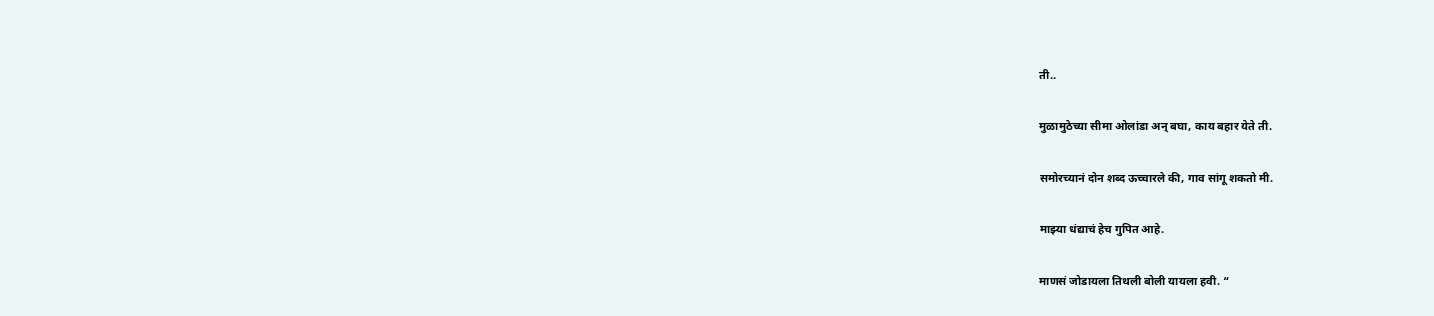ती..

मुळामुठेच्या सीमा ओलांडा अन् बघा, काय बहार येते ती.

समोरच्यानं दोन शब्द ऊच्चारले की, गाव सांगू शकतो मी.

माझ्या धंद्याचं हेच गुपित आहे.

माणसं जोडायला तिथली बोली यायला हवी. “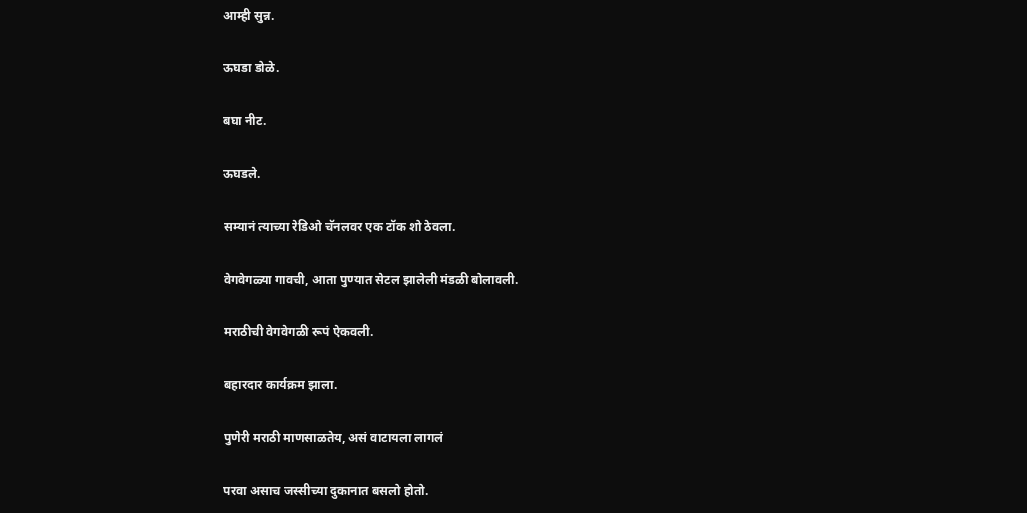आम्ही सुन्न.

ऊघडा डोळे.

बघा नीट.

ऊघडले.

सम्यानं त्याच्या रेडिओ चॅनलवर एक टॉक शो ठेवला.

वेगवेगळ्या गावची, आता पुण्यात सेटल झालेली मंडळी बोलावली.

मराठीची वेगवेगळी रूपं ऐकवली.

बहारदार कार्यक्रम झाला.

पुणेरी मराठी माणसाळतेय, असं वाटायला लागलं

परवा असाच जस्सीच्या दुकानात बसलो होतो.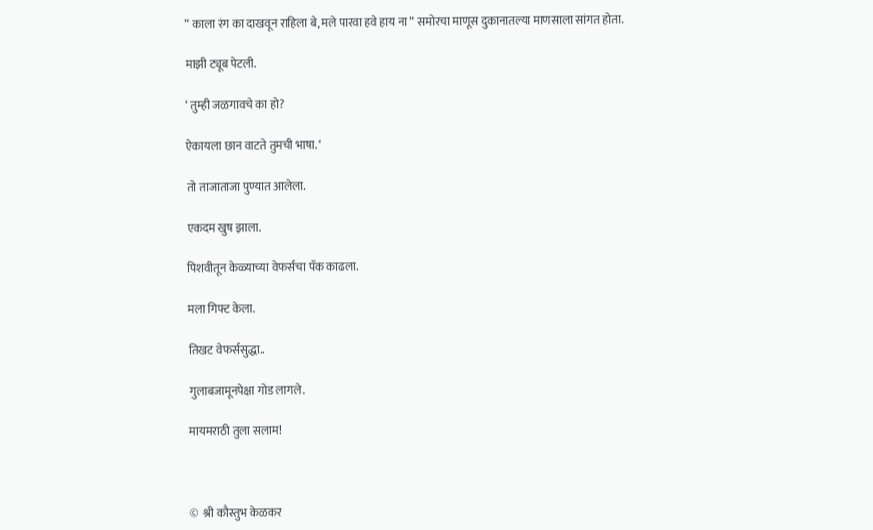” काला रंग का दाखवून राहिला बे, मले पारवा हवे हाय ना ” समोरचा माणूस दुकानातल्या माणसाला सांगत होता.

माझी ट्यूब पेटली.

‘ तुम्ही जळगावचे का हो?

ऐकायला छान वाटते तुमची भाषा. ‘

तो ताजाताजा पुण्यात आलेला.

एकदम खुष झाला.

पिशवीतून केळ्याच्या वेफर्सचा पॅक काढला.

मला गिफ्ट केला.

तिखट वेफर्ससुद्धा..

गुलाबजामूनपेक्षा गोड लागले.

मायमराठी तुला सलाम!



©  श्री कौस्तुभ केळकर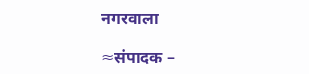नगरवाला

≈संपादक –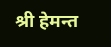श्री हेमन्त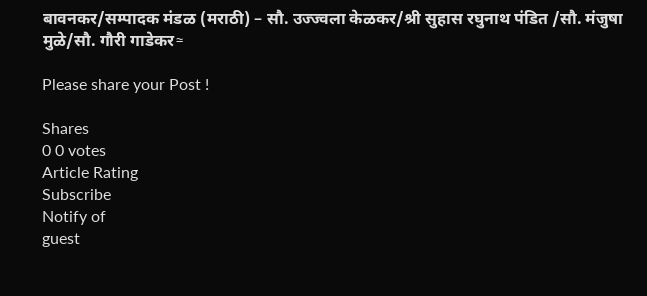बावनकर/सम्पादक मंडळ (मराठी) – सौ. उज्ज्वला केळकर/श्री सुहास रघुनाथ पंडित /सौ. मंजुषा मुळे/सौ. गौरी गाडेकर≈

Please share your Post !

Shares
0 0 votes
Article Rating
Subscribe
Notify of
guest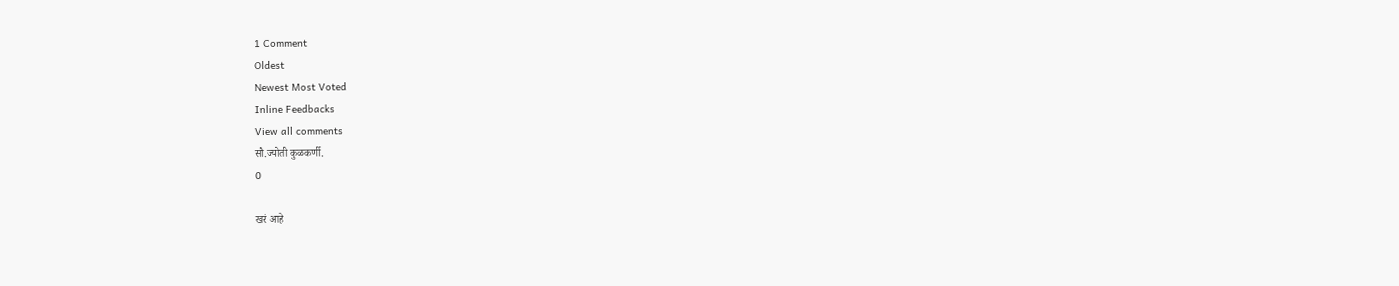1 Comment
Oldest
Newest Most Voted
Inline Feedbacks
View all comments
सौ.ज्योती कुळकर्णी.
0

खरं आहे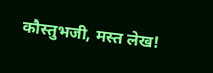कौस्तुभजी, मस्त लेख!